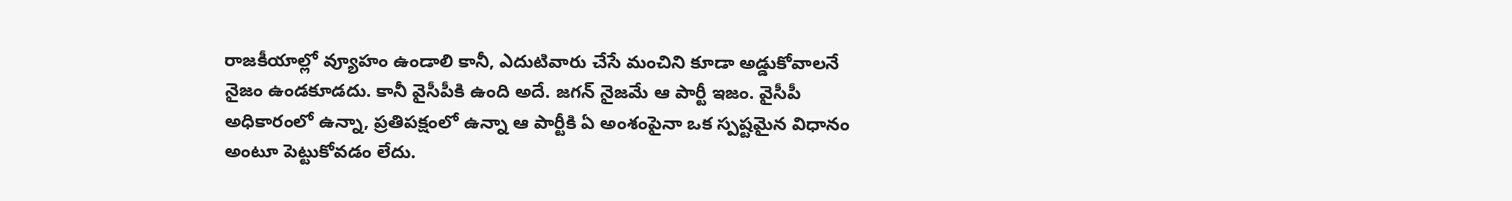రాజకీయాల్లో వ్యూహం ఉండాలి కానీ, ఎదుటివారు చేసే మంచిని కూడా అడ్డుకోవాలనే నైజం ఉండకూడదు. కానీ వైసీపీకి ఉంది అదే. జగన్ నైజమే ఆ పార్టీ ఇజం. వైసీపీ అధికారంలో ఉన్నా, ప్రతిపక్షంలో ఉన్నా ఆ పార్టీకి ఏ అంశంపైనా ఒక స్పష్టమైన విధానం అంటూ పెట్టుకోవడం లేదు.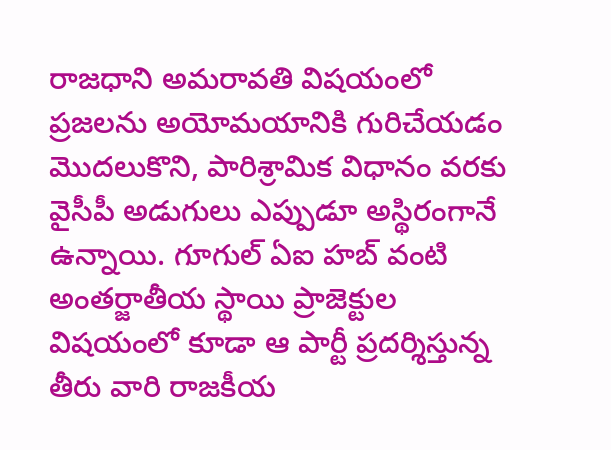రాజధాని అమరావతి విషయంలో ప్రజలను అయోమయానికి గురిచేయడం మొదలుకొని, పారిశ్రామిక విధానం వరకు వైసీపీ అడుగులు ఎప్పుడూ అస్థిరంగానే ఉన్నాయి. గూగుల్ ఏఐ హబ్ వంటి అంతర్జాతీయ స్థాయి ప్రాజెక్టుల విషయంలో కూడా ఆ పార్టీ ప్రదర్శిస్తున్న తీరు వారి రాజకీయ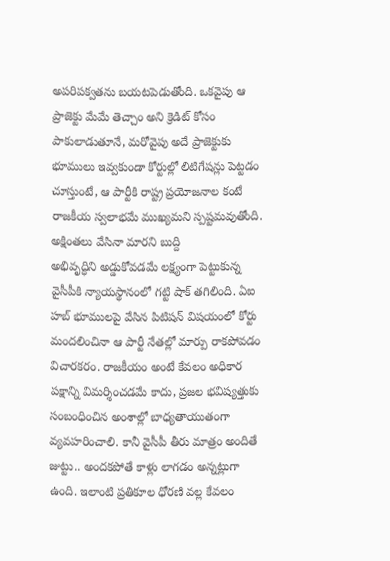అపరిపక్వతను బయటపెడుతోంది. ఒకవైపు ఆ ప్రాజెక్టు మేమే తెచ్చాం అని క్రెడిట్ కోసం పాకులాడుతూనే, మరోవైపు అదే ప్రాజెక్టుకు భూములు ఇవ్వకుండా కోర్టుల్లో లిటిగేషన్లు పెట్టడం చూస్తుంటే, ఆ పార్టీకి రాష్ట్ర ప్రయోజనాల కంటే రాజకీయ స్వలాభమే ముఖ్యమని స్పష్టమవుతోంది.
అక్షింతలు వేసినా మారని బుద్ది
అభివృద్ధిని అడ్డుకోవడమే లక్ష్యంగా పెట్టుకున్న వైసీపీకి న్యాయస్థానంలో గట్టి షాక్ తగిలింది. ఏఐ హబ్ భూములపై వేసిన పిటిషన్ విషయంలో కోర్టు మందలించినా ఆ పార్టీ నేతల్లో మార్పు రాకపోవడం విచారకరం. రాజకీయం అంటే కేవలం అధికార పక్షాన్ని విమర్శించడమే కాదు, ప్రజల భవిష్యత్తుకు సంబంధించిన అంశాల్లో బాధ్యతాయుతంగా వ్యవహరించాలి. కానీ వైసీపీ తీరు మాత్రం అందితే జుట్టు.. అందకపోతే కాళ్లు లాగడం అన్నట్లుగా ఉంది. ఇలాంటి ప్రతికూల ధోరణి వల్ల కేవలం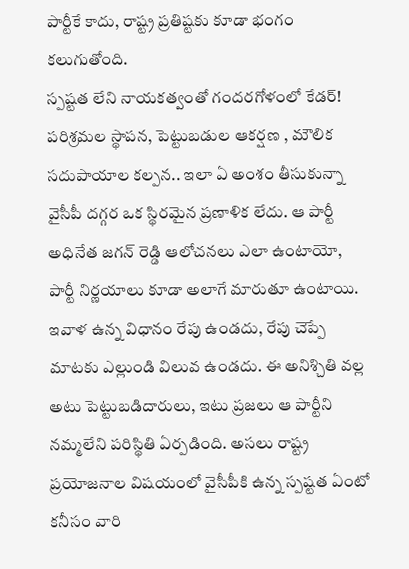పార్టీకే కాదు, రాష్ట్ర ప్రతిష్టకు కూడా భంగం కలుగుతోంది.
స్పష్టత లేని నాయకత్వంతో గందరగోళంలో కేడర్!
పరిశ్రమల స్థాపన, పెట్టుబడుల ఆకర్షణ , మౌలిక సదుపాయాల కల్పన.. ఇలా ఏ అంశం తీసుకున్నా వైసీపీ దగ్గర ఒక స్థిరమైన ప్రణాళిక లేదు. ఆ పార్టీ అధినేత జగన్ రెడ్డి ఆలోచనలు ఎలా ఉంటాయో, పార్టీ నిర్ణయాలు కూడా అలాగే మారుతూ ఉంటాయి. ఇవాళ ఉన్న విధానం రేపు ఉండదు, రేపు చెప్పే మాటకు ఎల్లుండి విలువ ఉండదు. ఈ అనిశ్చితి వల్ల అటు పెట్టుబడిదారులు, ఇటు ప్రజలు ఆ పార్టీని నమ్మలేని పరిస్థితి ఏర్పడింది. అసలు రాష్ట్ర ప్రయోజనాల విషయంలో వైసీపీకి ఉన్న స్పష్టత ఏంటో కనీసం వారి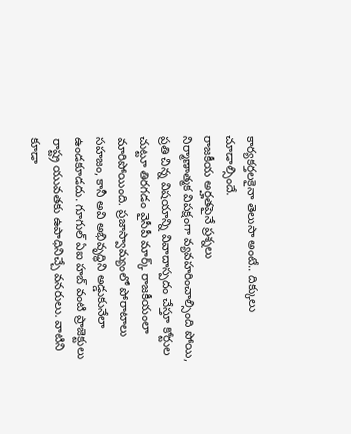కార్యకర్తలకైనా తెలుసా అంటే.. దిక్కులు చూడాల్సిందే.
రాజకీయ అర్హతపైనే ప్రశ్నలు
నిర్మాణాత్మక విపక్షంగా వ్యవహరించాల్సింది పోయి, ప్రతి చిన్న విషయాన్ని వివాదాస్పదం చేస్తూ కోర్టుల చుట్టూ తిరగడం వైసీపీ మార్క్ రాజకీయంలా మారిపోయింది. ప్రజాస్వామ్యంలో పోరాటాలు సహజం, కానీ అవి అభివృద్ధిని అడ్డుకునేలా ఉండకూడదు. గూగుల్ ఏఐ హబ్ వంటి ప్రాజెక్టులు రాష్ట్ర యువతకు ఉపాధినిచ్చే వనరులు. వాటిని కూడా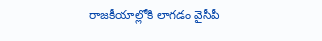రాజకీయాల్లోకి లాగడం వైసీపీ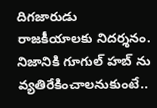దిగజారుడు రాజకీయాలకు నిదర్శనం. నిజానికి గూగుల్ హబ్ ను వ్యతిరేకించాలనుకుంటే..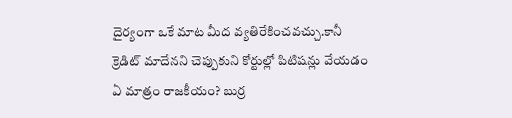దైర్యంగా ఒకే మాట మీద వ్యతిరేకించవచ్చు.కానీ క్రెడిట్ మాదేనని చెప్పుకుని కోర్టుల్లో పిటిషన్లు వేయడం ఏ మాత్రం రాజకీయం? బుర్ర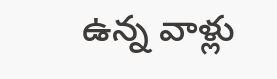ఉన్న వాళ్లు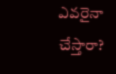ఎవరైనా చేస్తారా?